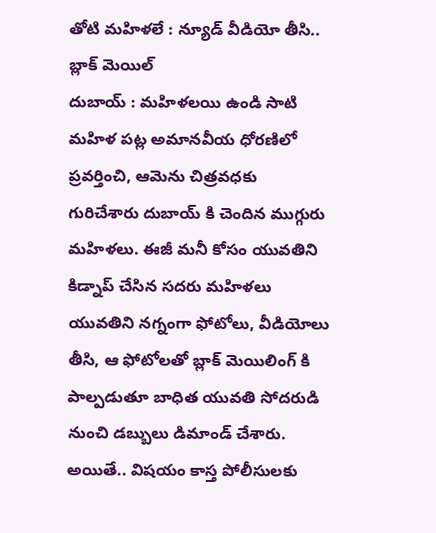తోటి మహిళలే : న్యూడ్ వీడియో తీసి.. బ్లాక్ మెయిల్
దుబాయ్ : మహిళలయి ఉండి సాటి మహిళ పట్ల అమానవీయ ధోరణిలో ప్రవర్తించి, ఆమెను చిత్రవధకు గురిచేశారు దుబాయ్ కి చెందిన ముగ్గురు మహిళలు. ఈజీ మనీ కోసం యువతిని కిడ్నాప్ చేసిన సదరు మహిళలు యువతిని నగ్నంగా ఫోటోలు, వీడియోలు తీసి, ఆ ఫోటోలతో బ్లాక్ మెయిలింగ్ కి పాల్పడుతూ బాధిత యువతి సోదరుడి నుంచి డబ్బులు డిమాండ్ చేశారు.
అయితే.. విషయం కాస్త పోలీసులకు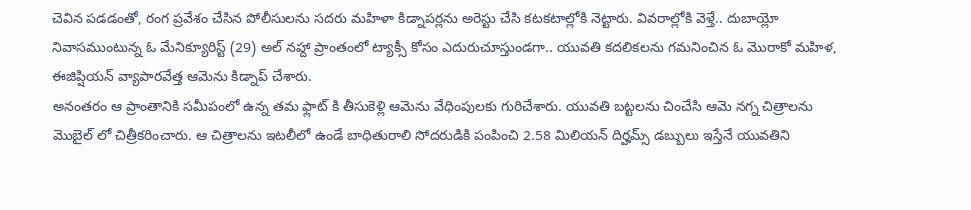చెవిన పడడంతో, రంగ ప్రవేశం చేసిన పోలీసులను సదరు మహిళా కిడ్నాపర్లను అరెస్టు చేసి కటకటాల్లోకి నెట్టారు. వివరాల్లోకి వెళ్తే.. దుబాయ్లో నివాసముంటున్న ఓ మేనిక్యూరిస్ట్ (29) అల్ నహ్దా ప్రాంతంలో ట్యాక్సీ కోసం ఎదురుచూస్తుండగా.. యువతి కదలికలను గమనించిన ఓ మొరాకో మహిళ, ఈజిప్షియన్ వ్యాపారవేత్త ఆమెను కిడ్నాప్ చేశారు.
అనంతరం ఆ ప్రాంతానికి సమీపంలో ఉన్న తమ ఫ్లాట్ కి తీసుకెళ్లి ఆమెను వేధింపులకు గురిచేశారు. యువతి బట్టలను చించేసి ఆమె నగ్న చిత్రాలను మొబైల్ లో చిత్రీకరించారు. ఆ చిత్రాలను ఇటలీలో ఉండే బాధితురాలి సోదరుడికి పంపించి 2.58 మిలియన్ దిర్హమ్స్ డబ్బులు ఇస్తేనే యువతిని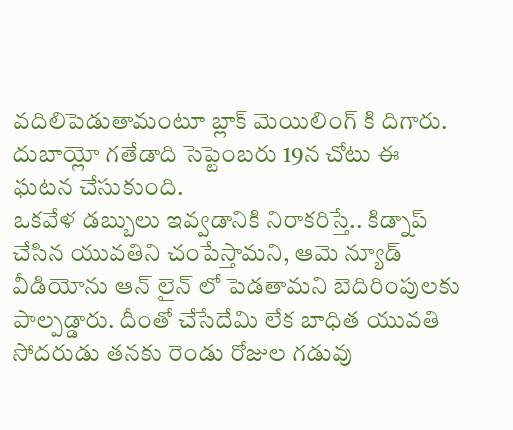వదిలిపెడుతామంటూ బ్లాక్ మెయిలింగ్ కి దిగారు. దుబాయ్లో గతేడాది సెప్టెంబరు 19న చోటు ఈ ఘటన చేసుకుంది.
ఒకవేళ డబ్బులు ఇవ్వడానికి నిరాకరిస్తే.. కిడ్నాప్ చేసిన యువతిని చంపేస్తామని, ఆమె న్యూడ్ వీడియోను ఆన్ లైన్ లో పెడతామని బెదిరింపులకు పాల్పడ్డారు. దీంతో చేసేదేమి లేక బాధిత యువతి సోదరుడు తనకు రెండు రోజుల గడువు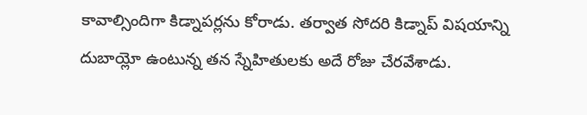కావాల్సిందిగా కిడ్నాపర్లను కోరాడు. తర్వాత సోదరి కిడ్నాప్ విషయాన్ని దుబాయ్లో ఉంటున్న తన స్నేహితులకు అదే రోజు చేరవేశాడు.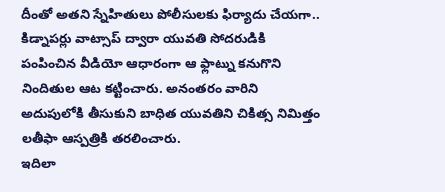దీంతో అతని స్నేహితులు పోలీసులకు ఫిర్యాదు చేయగా.. కిడ్నాపర్లు వాట్సాప్ ద్వారా యువతి సోదరుడికి పంపించిన వీడియో ఆధారంగా ఆ ఫ్లాట్ను కనుగొని నిందితుల ఆట కట్టించారు. అనంతరం వారిని అదుపులోకి తీసుకుని బాధిత యువతిని చికిత్స నిమిత్తం లతీఫా ఆస్పత్రికి తరలించారు.
ఇదిలా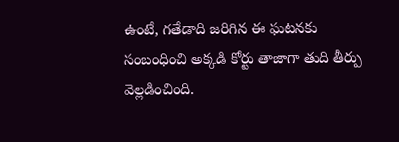ఉంటే, గతేడాది జరిగిన ఈ ఘటనకు సంబంధించి అక్కడి కోర్టు తాజాగా తుది తీర్పు వెల్లడించింది.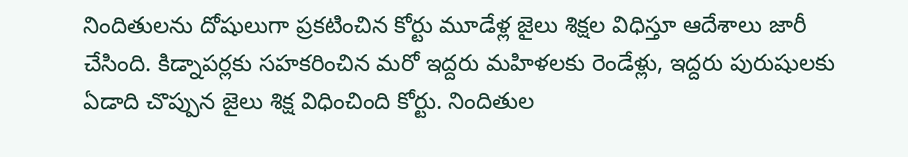నిందితులను దోషులుగా ప్రకటించిన కోర్టు మూడేళ్ల జైలు శిక్షల విధిస్తూ ఆదేశాలు జారీ చేసింది. కిడ్నాపర్లకు సహకరించిన మరో ఇద్దరు మహిళలకు రెండేళ్లు, ఇద్దరు పురుషులకు ఏడాది చొప్పున జైలు శిక్ష విధించింది కోర్టు. నిందితుల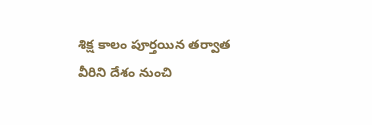శిక్ష కాలం పూర్తయిన తర్వాత వీరిని దేశం నుంచి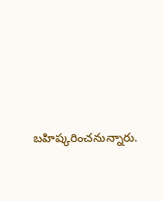బహిష్కరించనున్నారు.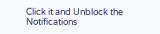Click it and Unblock the Notifications